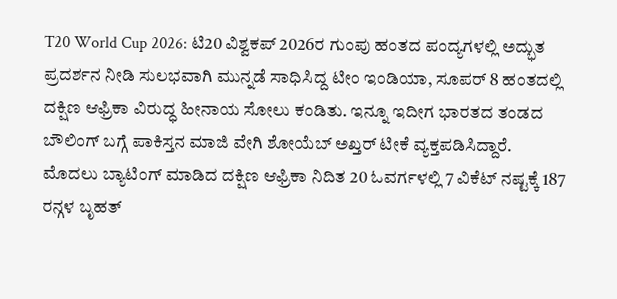T20 World Cup 2026: ಟಿ20 ವಿಶ್ವಕಪ್ 2026ರ ಗುಂಪು ಹಂತದ ಪಂದ್ಯಗಳಲ್ಲಿ ಅದ್ಭುತ ಪ್ರದರ್ಶನ ನೀಡಿ ಸುಲಭವಾಗಿ ಮುನ್ನಡೆ ಸಾಧಿಸಿದ್ದ ಟೀಂ ಇಂಡಿಯಾ, ಸೂಪರ್ 8 ಹಂತದಲ್ಲಿ ದಕ್ಷಿಣ ಆಫ್ರಿಕಾ ವಿರುದ್ಧ ಹೀನಾಯ ಸೋಲು ಕಂಡಿತು. ಇನ್ನೂ ಇದೀಗ ಭಾರತದ ತಂಡದ ಬೌಲಿಂಗ್ ಬಗ್ಗೆ ಪಾಕಿಸ್ತನ ಮಾಜಿ ವೇಗಿ ಶೋಯೆಬ್ ಅಖ್ತರ್ ಟೀಕೆ ವ್ಯಕ್ತಪಡಿಸಿದ್ದಾರೆ.
ಮೊದಲು ಬ್ಯಾಟಿಂಗ್ ಮಾಡಿದ ದಕ್ಷಿಣ ಆಫ್ರಿಕಾ ನಿದಿತ 20 ಓವರ್ಗಳಲ್ಲಿ 7 ವಿಕೆಟ್ ನಷ್ಟಕ್ಕೆ 187 ರನ್ಗಳ ಬೃಹತ್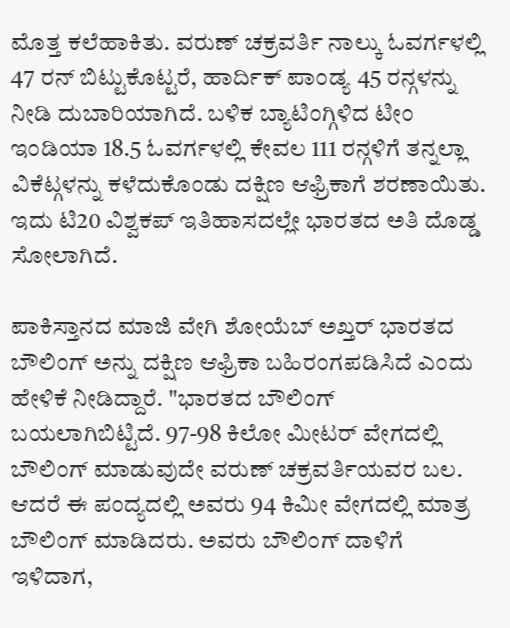ಮೊತ್ತ ಕಲೆಹಾಕಿತು. ವರುಣ್ ಚಕ್ರವರ್ತಿ ನಾಲ್ಕು ಓವರ್ಗಳಲ್ಲಿ 47 ರನ್ ಬಿಟ್ಟುಕೊಟ್ಟರೆ, ಹಾರ್ದಿಕ್ ಪಾಂಡ್ಯ 45 ರನ್ಗಳನ್ನು ನೀಡಿ ದುಬಾರಿಯಾಗಿದೆ. ಬಳಿಕ ಬ್ಯಾಟಿಂಗ್ಗಿಳಿದ ಟೀಂ ಇಂಡಿಯಾ 18.5 ಓವರ್ಗಳಲ್ಲಿ ಕೇವಲ 111 ರನ್ಗಳಿಗೆ ತನ್ನಲ್ಲಾ ವಿಕೆಟ್ಗಳನ್ನು ಕಳೆದುಕೊಂಡು ದಕ್ಷಿಣ ಆಫ್ರಿಕಾಗೆ ಶರಣಾಯಿತು. ಇದು ಟಿ20 ವಿಶ್ವಕಪ್ ಇತಿಹಾಸದಲ್ಲೇ ಭಾರತದ ಅತಿ ದೊಡ್ಡ ಸೋಲಾಗಿದೆ.

ಪಾಕಿಸ್ತಾನದ ಮಾಜಿ ವೇಗಿ ಶೋಯೆಬ್ ಅಖ್ತರ್ ಭಾರತದ ಬೌಲಿಂಗ್ ಅನ್ನು ದಕ್ಷಿಣ ಆಫ್ರಿಕಾ ಬಹಿರಂಗಪಡಿಸಿದೆ ಎಂದು ಹೇಳಿಕೆ ನೀಡಿದ್ದಾರೆ. "ಭಾರತದ ಬೌಲಿಂಗ್ ಬಯಲಾಗಿಬಿಟ್ಟಿದೆ. 97-98 ಕಿಲೋ ಮೀಟರ್ ವೇಗದಲ್ಲಿ ಬೌಲಿಂಗ್ ಮಾಡುವುದೇ ವರುಣ್ ಚಕ್ರವರ್ತಿಯವರ ಬಲ. ಆದರೆ ಈ ಪಂದ್ಯದಲ್ಲಿ ಅವರು 94 ಕಿಮೀ ವೇಗದಲ್ಲಿ ಮಾತ್ರ ಬೌಲಿಂಗ್ ಮಾಡಿದರು. ಅವರು ಬೌಲಿಂಗ್ ದಾಳಿಗೆ ಇಳಿದಾಗ,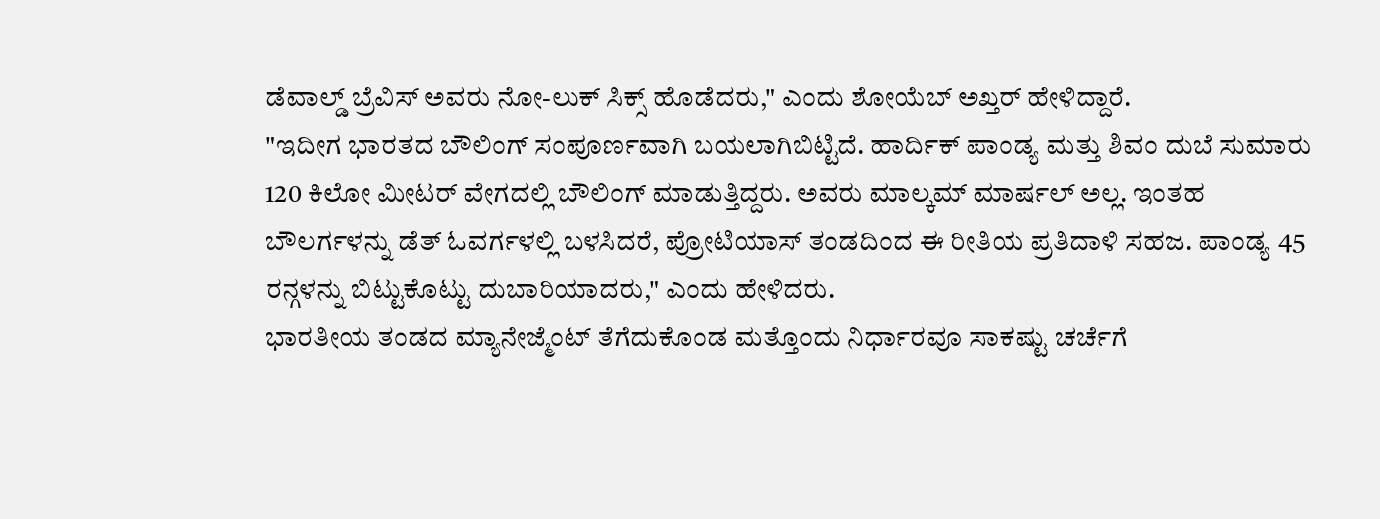ಡೆವಾಲ್ಡ್ ಬ್ರೆವಿಸ್ ಅವರು ನೋ-ಲುಕ್ ಸಿಕ್ಸ್ ಹೊಡೆದರು," ಎಂದು ಶೋಯೆಬ್ ಅಖ್ತರ್ ಹೇಳಿದ್ದಾರೆ.
"ಇದೀಗ ಭಾರತದ ಬೌಲಿಂಗ್ ಸಂಪೂರ್ಣವಾಗಿ ಬಯಲಾಗಿಬಿಟ್ಟಿದೆ. ಹಾರ್ದಿಕ್ ಪಾಂಡ್ಯ ಮತ್ತು ಶಿವಂ ದುಬೆ ಸುಮಾರು 120 ಕಿಲೋ ಮೀಟರ್ ವೇಗದಲ್ಲಿ ಬೌಲಿಂಗ್ ಮಾಡುತ್ತಿದ್ದರು. ಅವರು ಮಾಲ್ಕಮ್ ಮಾರ್ಷಲ್ ಅಲ್ಲ. ಇಂತಹ ಬೌಲರ್ಗಳನ್ನು ಡೆತ್ ಓವರ್ಗಳಲ್ಲಿ ಬಳಸಿದರೆ, ಪ್ರೋಟಿಯಾಸ್ ತಂಡದಿಂದ ಈ ರೀತಿಯ ಪ್ರತಿದಾಳಿ ಸಹಜ. ಪಾಂಡ್ಯ 45 ರನ್ಗಳನ್ನು ಬಿಟ್ಟುಕೊಟ್ಟು ದುಬಾರಿಯಾದರು," ಎಂದು ಹೇಳಿದರು.
ಭಾರತೀಯ ತಂಡದ ಮ್ಯಾನೇಜ್ಮೆಂಟ್ ತೆಗೆದುಕೊಂಡ ಮತ್ತೊಂದು ನಿರ್ಧಾರವೂ ಸಾಕಷ್ಟು ಚರ್ಚೆಗೆ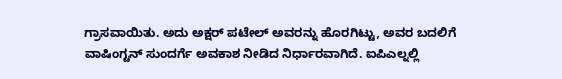ಗ್ರಾಸವಾಯಿತು. ಅದು ಅಕ್ಷರ್ ಪಟೇಲ್ ಅವರನ್ನು ಹೊರಗಿಟ್ಟು, ಅವರ ಬದಲಿಗೆ ವಾಷಿಂಗ್ಟನ್ ಸುಂದರ್ಗೆ ಅವಕಾಶ ನೀಡಿದ ನಿರ್ಧಾರವಾಗಿದೆ. ಐಪಿಎಲ್ನಲ್ಲಿ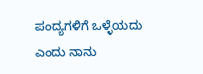ಪಂದ್ಯಗಳಿಗೆ ಒಳ್ಳೆಯದು ಎಂದು ನಾನು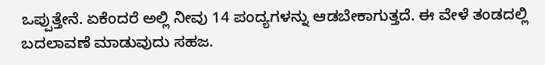ಒಪ್ಪುತ್ತೇನೆ. ಏಕೆಂದರೆ ಅಲ್ಲಿ ನೀವು 14 ಪಂದ್ಯಗಳನ್ನು ಆಡಬೇಕಾಗುತ್ತದೆ. ಈ ವೇಳೆ ತಂಡದಲ್ಲಿ ಬದಲಾವಣೆ ಮಾಡುವುದು ಸಹಜ.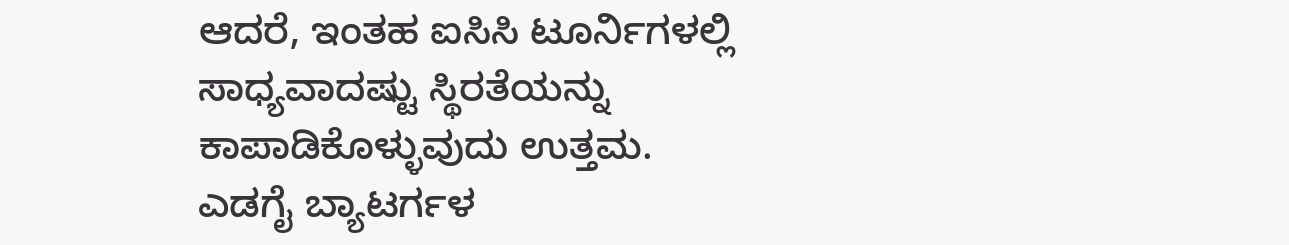ಆದರೆ, ಇಂತಹ ಐಸಿಸಿ ಟೂರ್ನಿಗಳಲ್ಲಿ ಸಾಧ್ಯವಾದಷ್ಟು ಸ್ಥಿರತೆಯನ್ನು ಕಾಪಾಡಿಕೊಳ್ಳುವುದು ಉತ್ತಮ.
ಎಡಗೈ ಬ್ಯಾಟರ್ಗಳ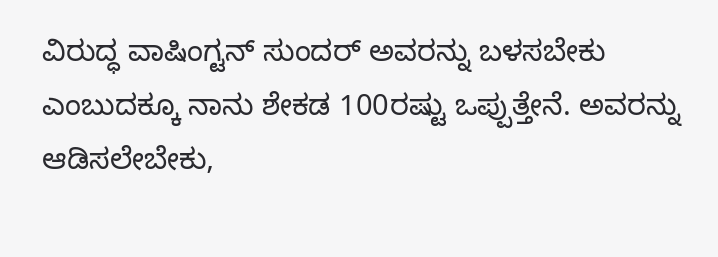ವಿರುದ್ಧ ವಾಷಿಂಗ್ಟನ್ ಸುಂದರ್ ಅವರನ್ನು ಬಳಸಬೇಕು ಎಂಬುದಕ್ಕೂ ನಾನು ಶೇಕಡ 100ರಷ್ಟು ಒಪ್ಪುತ್ತೇನೆ. ಅವರನ್ನು ಆಡಿಸಲೇಬೇಕು,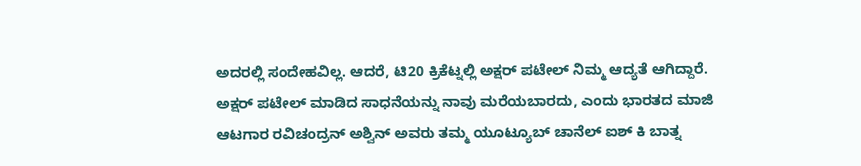ಅದರಲ್ಲಿ ಸಂದೇಹವಿಲ್ಲ. ಆದರೆ, ಟಿ20 ಕ್ರಿಕೆಟ್ನಲ್ಲಿ ಅಕ್ಷರ್ ಪಟೇಲ್ ನಿಮ್ಮ ಆದ್ಯತೆ ಆಗಿದ್ದಾರೆ. ಅಕ್ಷರ್ ಪಟೇಲ್ ಮಾಡಿದ ಸಾಧನೆಯನ್ನು ನಾವು ಮರೆಯಬಾರದು, ಎಂದು ಭಾರತದ ಮಾಜಿ ಆಟಗಾರ ರವಿಚಂದ್ರನ್ ಅಶ್ವಿನ್ ಅವರು ತಮ್ಮ ಯೂಟ್ಯೂಬ್ ಚಾನೆಲ್ ಐಶ್ ಕಿ ಬಾತ್ನ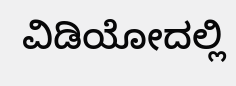ವಿಡಿಯೋದಲ್ಲಿ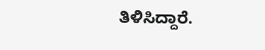ತಿಳಿಸಿದ್ದಾರೆ.